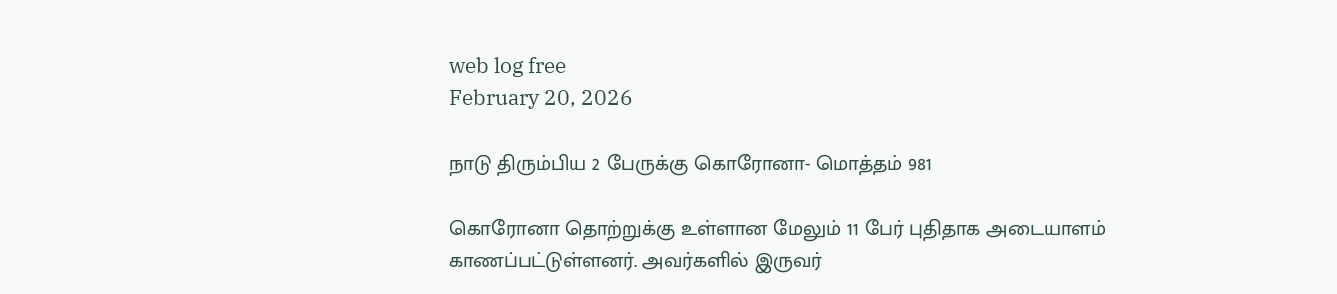web log free
February 20, 2026

நாடு திரும்பிய 2 பேருக்கு கொரோனா- மொத்தம் 981

கொரோனா தொற்றுக்கு உள்ளான மேலும் 11 பேர் புதிதாக அடையாளம் காணப்பட்டுள்ளனர். அவர்களில் இருவர்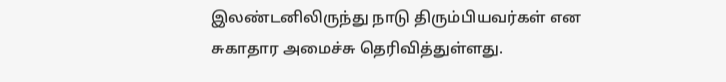இலண்டனிலிருந்து நாடு திரும்பியவர்கள் என சுகாதார அமைச்சு தெரிவித்துள்ளது.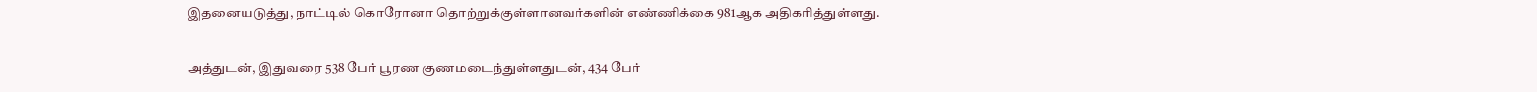இதனையடுத்து, நாட்டில் கொரோனா தொற்றுக்குள்ளானவர்களின் எண்ணிக்கை 981ஆக அதிகரித்துள்ளது.

அத்துடன், இதுவரை 538 பேர் பூரண குணமடைந்துள்ளதுடன், 434 பேர்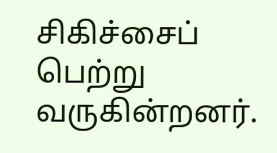சிகிச்சைப் பெற்று வருகின்றனர்.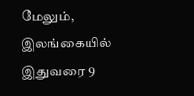மேலும், இலங்கையில் இதுவரை 9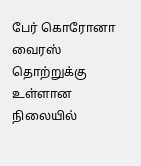பேர் கொரோனா வைரஸ் தொற்றுக்கு உள்ளான நிலையில்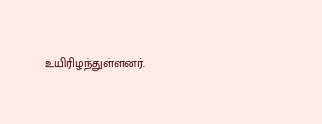உயிரிழந்துள்ளனர்.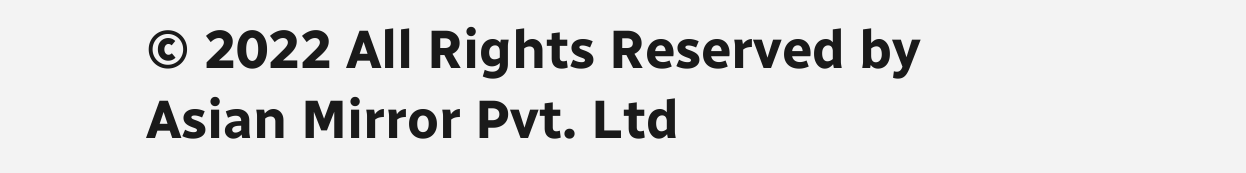© 2022 All Rights Reserved by Asian Mirror Pvt. Ltd